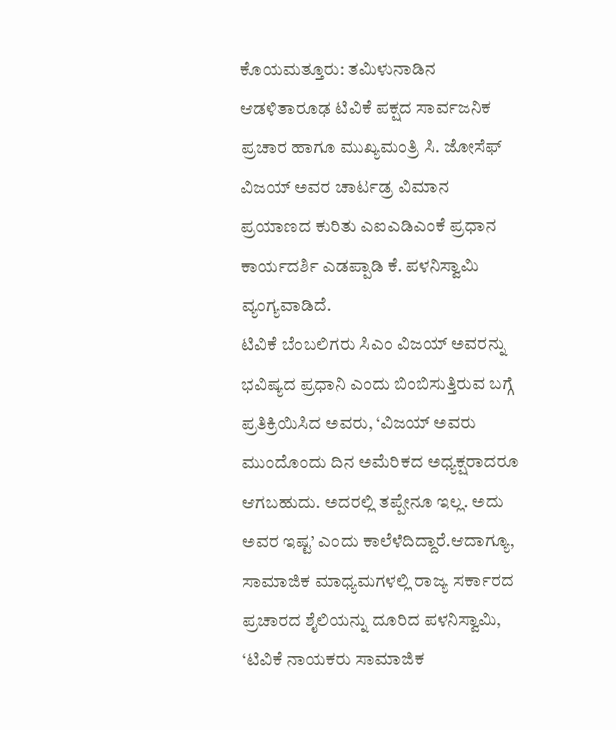ಕೊಯಮತ್ತೂರು: ತಮಿಳುನಾಡಿನ ಆಡಳಿತಾರೂಢ ಟಿವಿಕೆ ಪಕ್ಷದ ಸಾರ್ವಜನಿಕ ಪ್ರಚಾರ ಹಾಗೂ ಮುಖ್ಯಮಂತ್ರಿ ಸಿ. ಜೋಸೆಫ್ ವಿಜಯ್ ಅವರ ಚಾರ್ಟಡ್ರ ವಿಮಾನ ಪ್ರಯಾಣದ ಕುರಿತು ಎಐಎಡಿಎಂಕೆ ಪ್ರಧಾನ ಕಾರ್ಯದರ್ಶಿ ಎಡಪ್ಪಾಡಿ ಕೆ. ಪಳನಿಸ್ವಾಮಿ ವ್ಯಂಗ್ಯವಾಡಿದೆ.
ಟಿವಿಕೆ ಬೆಂಬಲಿಗರು ಸಿಎಂ ವಿಜಯ್ ಅವರನ್ನು ಭವಿಷ್ಯದ ಪ್ರಧಾನಿ ಎಂದು ಬಿಂಬಿಸುತ್ತಿರುವ ಬಗ್ಗೆ ಪ್ರತಿಕ್ರಿಯಿಸಿದ ಅವರು, ‘ವಿಜಯ್ ಅವರು ಮುಂದೊಂದು ದಿನ ಅಮೆರಿಕದ ಅಧ್ಯಕ್ಷರಾದರೂ ಆಗಬಹುದು. ಅದರಲ್ಲಿ ತಪ್ಪೇನೂ ಇಲ್ಲ. ಅದು ಅವರ ಇಷ್ಟ’ ಎಂದು ಕಾಲೆಳೆದಿದ್ದಾರೆ.ಆದಾಗ್ಯೂ, ಸಾಮಾಜಿಕ ಮಾಧ್ಯಮಗಳಲ್ಲಿ ರಾಜ್ಯ ಸರ್ಕಾರದ ಪ್ರಚಾರದ ಶೈಲಿಯನ್ನು ದೂರಿದ ಪಳನಿಸ್ವಾಮಿ, ‘ಟಿವಿಕೆ ನಾಯಕರು ಸಾಮಾಜಿಕ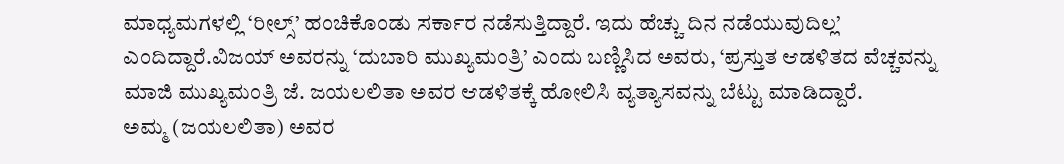ಮಾಧ್ಯಮಗಳಲ್ಲಿ ‘ರೀಲ್ಸ್’ ಹಂಚಿಕೊಂಡು ಸರ್ಕಾರ ನಡೆಸುತ್ತಿದ್ದಾರೆ. ಇದು ಹೆಚ್ಚು ದಿನ ನಡೆಯುವುದಿಲ್ಲ’ ಎಂದಿದ್ದಾರೆ.ವಿಜಯ್ ಅವರನ್ನು ‘ದುಬಾರಿ ಮುಖ್ಯಮಂತ್ರಿ’ ಎಂದು ಬಣ್ಣಿಸಿದ ಅವರು, ‘ಪ್ರಸ್ತುತ ಆಡಳಿತದ ವೆಚ್ಚವನ್ನು ಮಾಜಿ ಮುಖ್ಯಮಂತ್ರಿ ಜೆ. ಜಯಲಲಿತಾ ಅವರ ಆಡಳಿತಕ್ಕೆ ಹೋಲಿಸಿ ವ್ಯತ್ಯಾಸವನ್ನು ಬೆಟ್ಟು ಮಾಡಿದ್ದಾರೆ.
ಅಮ್ಮ (ಜಯಲಲಿತಾ) ಅವರ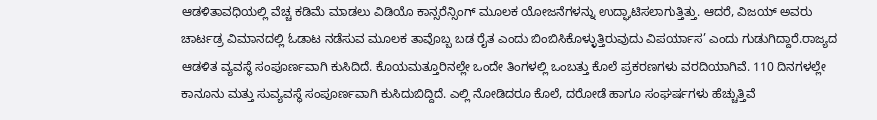ಆಡಳಿತಾವಧಿಯಲ್ಲಿ ವೆಚ್ಚ ಕಡಿಮೆ ಮಾಡಲು ವಿಡಿಯೊ ಕಾನ್ಸರೆನ್ಸಿಂಗ್ ಮೂಲಕ ಯೋಜನೆಗಳನ್ನು ಉದ್ಘಾಟಿಸಲಾಗುತ್ತಿತ್ತು. ಆದರೆ, ವಿಜಯ್ ಅವರು ಚಾರ್ಟಡ್ರ ವಿಮಾನದಲ್ಲಿ ಓಡಾಟ ನಡೆಸುವ ಮೂಲಕ ತಾವೊಬ್ಬ ಬಡ ರೈತ ಎಂದು ಬಿಂಬಿಸಿಕೊಳ್ಳುತ್ತಿರುವುದು ವಿಪರ್ಯಾಸ’ ಎಂದು ಗುಡುಗಿದ್ದಾರೆ.ರಾಜ್ಯದ ಆಡಳಿತ ವ್ಯವಸ್ಥೆ ಸಂಪೂರ್ಣವಾಗಿ ಕುಸಿದಿದೆ. ಕೊಯಮತ್ತೂರಿನಲ್ಲೇ ಒಂದೇ ತಿಂಗಳಲ್ಲಿ ಒಂಬತ್ತು ಕೊಲೆ ಪ್ರಕರಣಗಳು ವರದಿಯಾಗಿವೆ. 110 ದಿನಗಳಲ್ಲೇ ಕಾನೂನು ಮತ್ತು ಸುವ್ಯವಸ್ಥೆ ಸಂಪೂರ್ಣವಾಗಿ ಕುಸಿದುಬಿದ್ದಿದೆ. ಎಲ್ಲಿ ನೋಡಿದರೂ ಕೊಲೆ, ದರೋಡೆ ಹಾಗೂ ಸಂಘರ್ಷಗಳು ಹೆಚ್ಚುತ್ತಿವೆ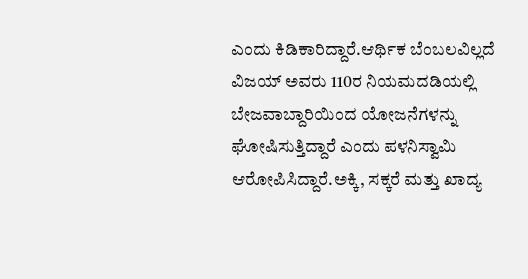ಎಂದು ಕಿಡಿಕಾರಿದ್ದಾರೆ.ಆರ್ಥಿಕ ಬೆಂಬಲವಿಲ್ಲದೆ ವಿಜಯ್ ಅವರು 110ರ ನಿಯಮದಡಿಯಲ್ಲಿ ಬೇಜವಾಬ್ದಾರಿಯಿಂದ ಯೋಜನೆಗಳನ್ನು ಘೋಷಿಸುತ್ತಿದ್ದಾರೆ ಎಂದು ಪಳನಿಸ್ವಾಮಿ ಆರೋಪಿಸಿದ್ದಾರೆ.ಅಕ್ಕಿ, ಸಕ್ಕರೆ ಮತ್ತು ಖಾದ್ಯ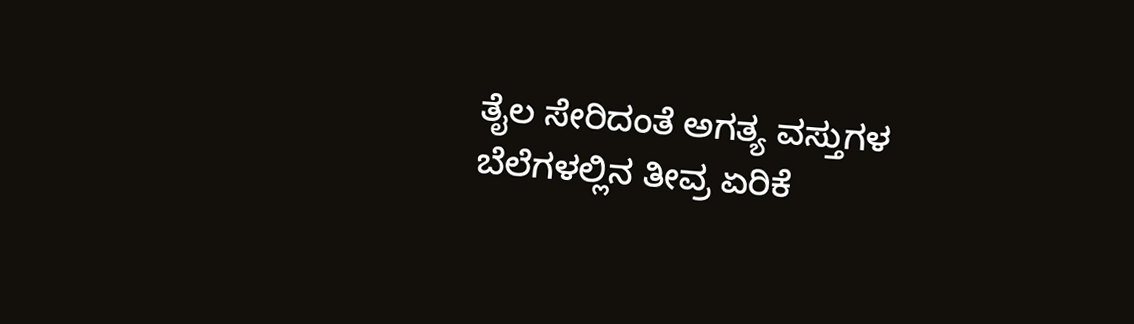ತೈಲ ಸೇರಿದಂತೆ ಅಗತ್ಯ ವಸ್ತುಗಳ ಬೆಲೆಗಳಲ್ಲಿನ ತೀವ್ರ ಏರಿಕೆ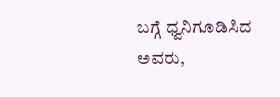ಬಗ್ಗೆ ಧ್ವನಿಗೂಡಿಸಿದ ಅವರು,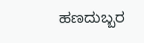ಹಣದುಬ್ಬರ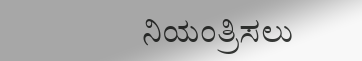ನಿಯಂತ್ರಿಸಲು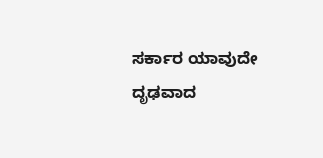ಸರ್ಕಾರ ಯಾವುದೇ ದೃಢವಾದ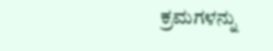ಕ್ರಮಗಳನ್ನು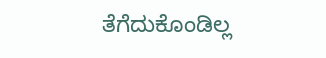ತೆಗೆದುಕೊಂಡಿಲ್ಲ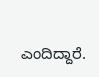ಎಂದಿದ್ದಾರೆ.